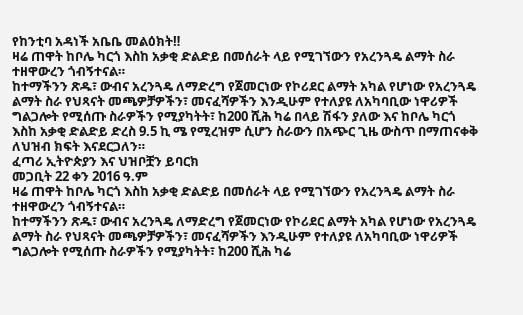የከንቲባ አዳነች አቤቤ መልዕክት‼
ዛሬ ጠዋት ከቦሌ ካርጎ እስከ አቃቂ ድልድይ በመሰራት ላይ የሚገኘውን የአረንጓዴ ልማት ስራ ተዘዋውረን ጎብኝተናል።
ከተማችንን ጽዱ፣ ውብና አረንጓዴ ለማድረግ የጀመርነው የኮሪደር ልማት አካል የሆነው የአረንጓዴ ልማት ስራ የህጻናት መጫዎቻዎችን፣ መናፈሻዎችን እንዲሁም የተለያዩ ለአካባቢው ነዋሪዎች ግልጋሎት የሚሰጡ ስራዎችን የሚያካትት፣ ከ200 ሺሕ ካሬ በላይ ሽፋን ያለው እና ከቦሌ ካርጎ እስከ አቃቂ ድልድይ ድረስ 9.5 ኪ ሜ የሚረዝም ሲሆን ስራውን በአጭር ጊዜ ውስጥ በማጠናቀቅ ለህዝብ ክፍት እናደርጋለን።
ፈጣሪ ኢትዮጵያን እና ህዝቦቿን ይባርክ
መጋቢት 22 ቀን 2016 ዓ.ም
ዛሬ ጠዋት ከቦሌ ካርጎ እስከ አቃቂ ድልድይ በመሰራት ላይ የሚገኘውን የአረንጓዴ ልማት ስራ ተዘዋውረን ጎብኝተናል።
ከተማችንን ጽዱ፣ ውብና አረንጓዴ ለማድረግ የጀመርነው የኮሪደር ልማት አካል የሆነው የአረንጓዴ ልማት ስራ የህጻናት መጫዎቻዎችን፣ መናፈሻዎችን እንዲሁም የተለያዩ ለአካባቢው ነዋሪዎች ግልጋሎት የሚሰጡ ስራዎችን የሚያካትት፣ ከ200 ሺሕ ካሬ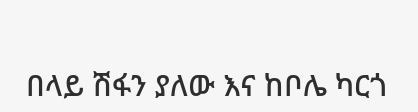በላይ ሽፋን ያለው እና ከቦሌ ካርጎ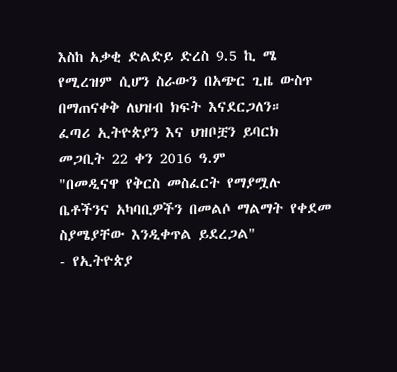እስከ አቃቂ ድልድይ ድረስ 9.5 ኪ ሜ የሚረዝም ሲሆን ስራውን በአጭር ጊዜ ውስጥ በማጠናቀቅ ለህዝብ ክፍት እናደርጋለን።
ፈጣሪ ኢትዮጵያን እና ህዝቦቿን ይባርክ
መጋቢት 22 ቀን 2016 ዓ.ም
"በመዲናዋ የቅርስ መስፈርት የማያሟሉ ቤቶችንና አካባቢዎችን በመልሶ ማልማት የቀደመ ስያሜያቸው እንዲቀጥል ይደረጋል"
- የኢትዮጵያ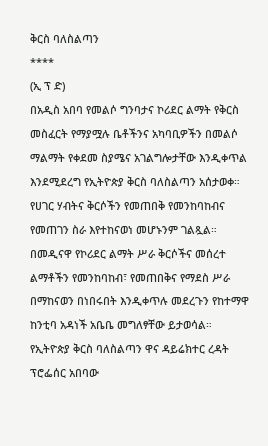ቅርስ ባለስልጣን
****
(ኢ ፕ ድ)
በአዲስ አበባ የመልሶ ግንባታና ኮሪደር ልማት የቅርስ መስፈርት የማያሟሉ ቤቶችንና አካባቢዎችን በመልሶ ማልማት የቀደመ ስያሜና አገልግሎታቸው እንዲቀጥል እንደሚደረግ የኢትዮጵያ ቅርስ ባለስልጣን አሰታወቀ።
የሀገር ሃብትና ቅርሶችን የመጠበቅ የመንከባከብና የመጠገን ስራ እየተከናወነ መሆኑንም ገልጿል።
በመዲናዋ የኮሪደር ልማት ሥራ ቅርሶችና መሰረተ ልማቶችን የመንከባከብ፣ የመጠበቅና የማደስ ሥራ በማከናወን በነበሩበት እንዲቀጥሉ መደረጉን የከተማዋ ከንቲባ አዳነች አቤቤ መግለፃቸው ይታወሳል።
የኢትዮጵያ ቅርስ ባለስልጣን ዋና ዳይሬክተር ረዳት ፕሮፌሰር አበባው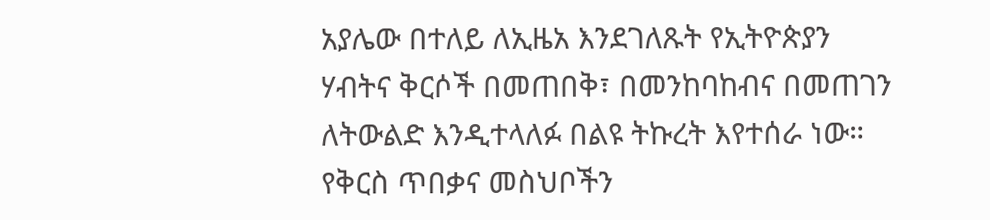አያሌው በተለይ ለኢዜአ እንደገለጹት የኢትዮጵያን ሃብትና ቅርሶች በመጠበቅ፣ በመንከባከብና በመጠገን ለትውልድ እንዲተላለፉ በልዩ ትኩረት እየተሰራ ነው።
የቅርስ ጥበቃና መስህቦችን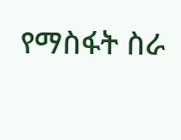የማስፋት ስራ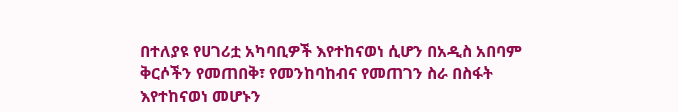በተለያዩ የሀገሪቷ አካባቢዎች እየተከናወነ ሲሆን በአዲስ አበባም ቅርሶችን የመጠበቅ፣ የመንከባከብና የመጠገን ስራ በስፋት እየተከናወነ መሆኑን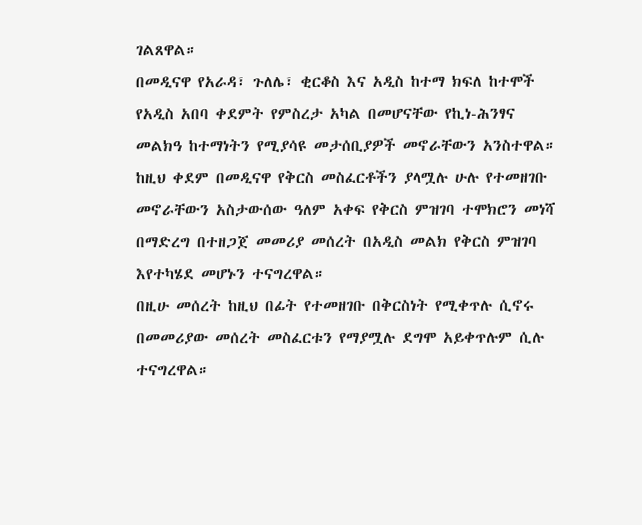ገልጸዋል።
በመዲናዋ የአራዳ፣ ጉለሌ፣ ቂርቆስ እና አዲስ ከተማ ክፍለ ከተሞች የአዲስ አበባ ቀደምት የምስረታ አካል በመሆናቸው የኪነ-ሕንፃና መልክዓ ከተማነትን የሚያሳዩ መታሰቢያዎች መኖራቸውን አንስተዋል።
ከዚህ ቀደም በመዲናዋ የቅርስ መስፈርቶችን ያላሟሉ ሁሉ የተመዘገቡ መኖራቸውን አስታውሰው ዓለም አቀፍ የቅርስ ምዝገባ ተሞክሮን መነሻ በማድረግ በተዘጋጀ መመሪያ መሰረት በአዲስ መልክ የቅርስ ምዝገባ እየተካሄደ መሆኑን ተናግረዋል።
በዚሁ መሰረት ከዚህ በፊት የተመዘገቡ በቅርስነት የሚቀጥሉ ሲኖሩ በመመሪያው መሰረት መስፈርቱን የማያሟሉ ደግሞ አይቀጥሉም ሲሉ ተናግረዋል።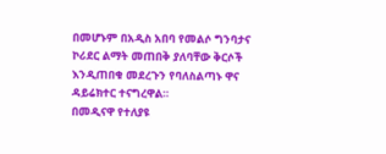በመሆኑም በአዲስ አበባ የመልሶ ግንባታና ኮሪደር ልማት መጠበቅ ያለባቸው ቅርሶች እንዲጠበቁ መደረጉን የባለስልጣኑ ዋና ዳይሬክተር ተናግረዋል።
በመዲናዋ የተለያዩ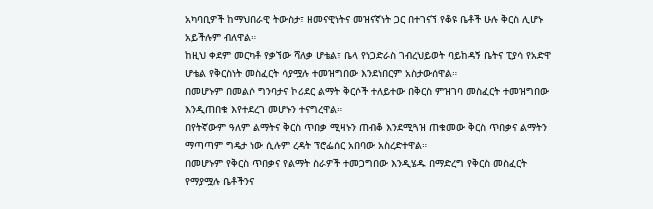አካባቢዎች ከማህበራዊ ትውስታ፣ ዘመናዊነትና መዝናኛነት ጋር በተገናኘ የቆዩ ቤቶች ሁሉ ቅርስ ሊሆኑ አይችሉም ብለዋል።
ከዚህ ቀደም መርካቶ የቃኘው ሻለቃ ሆቴል፣ ቤላ የነጋድራስ ገብረህይወት ባይከዳኝ ቤትና ፒያሳ የአድዋ ሆቴል የቅርስነት መስፈርት ሳያሟሉ ተመዝግበው እንደነበርም አስታውሰዋል።
በመሆኑም በመልሶ ግንባታና ኮሪደር ልማት ቅርሶች ተለይተው በቅርስ ምዝገባ መስፈርት ተመዝግበው እንዲጠበቁ እየተደረገ መሆኑን ተናግረዋል።
በየትኛውም ዓለም ልማትና ቅርስ ጥበቃ ሚዛኑን ጠብቆ እንደሚጓዝ ጠቁመው ቅርስ ጥበቃና ልማትን ማጣጣም ግዴታ ነው ሲሉም ረዳት ፕሮፌሰር አበባው አስረድተዋል።
በመሆኑም የቅርስ ጥበቃና የልማት ስራዎች ተመጋግበው እንዲሄዱ በማድረግ የቅርስ መስፈርት የማያሟሉ ቤቶችንና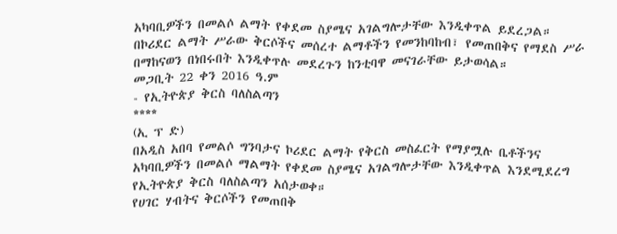አካባቢዎችን በመልሶ ልማት የቀደመ ስያሜና አገልግሎታቸው እንዲቀጥል ይደረጋል።
በኮሪደር ልማት ሥራው ቅርሶችና መሰረተ ልማቶችን የመንከባከብ፣ የመጠበቅና የማደስ ሥራ በማከናወን በነበሩበት እንዲቀጥሉ መደረጉን ከንቲባዋ መናገራቸው ይታወሳል።
መጋቢት 22 ቀን 2016 ዓ.ም
- የኢትዮጵያ ቅርስ ባለስልጣን
****
(ኢ ፕ ድ)
በአዲስ አበባ የመልሶ ግንባታና ኮሪደር ልማት የቅርስ መስፈርት የማያሟሉ ቤቶችንና አካባቢዎችን በመልሶ ማልማት የቀደመ ስያሜና አገልግሎታቸው እንዲቀጥል እንደሚደረግ የኢትዮጵያ ቅርስ ባለስልጣን አሰታወቀ።
የሀገር ሃብትና ቅርሶችን የመጠበቅ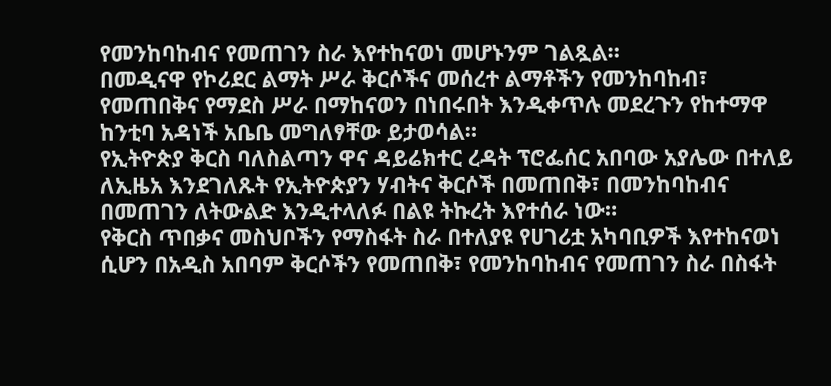የመንከባከብና የመጠገን ስራ እየተከናወነ መሆኑንም ገልጿል።
በመዲናዋ የኮሪደር ልማት ሥራ ቅርሶችና መሰረተ ልማቶችን የመንከባከብ፣ የመጠበቅና የማደስ ሥራ በማከናወን በነበሩበት እንዲቀጥሉ መደረጉን የከተማዋ ከንቲባ አዳነች አቤቤ መግለፃቸው ይታወሳል።
የኢትዮጵያ ቅርስ ባለስልጣን ዋና ዳይሬክተር ረዳት ፕሮፌሰር አበባው አያሌው በተለይ ለኢዜአ እንደገለጹት የኢትዮጵያን ሃብትና ቅርሶች በመጠበቅ፣ በመንከባከብና በመጠገን ለትውልድ እንዲተላለፉ በልዩ ትኩረት እየተሰራ ነው።
የቅርስ ጥበቃና መስህቦችን የማስፋት ስራ በተለያዩ የሀገሪቷ አካባቢዎች እየተከናወነ ሲሆን በአዲስ አበባም ቅርሶችን የመጠበቅ፣ የመንከባከብና የመጠገን ስራ በስፋት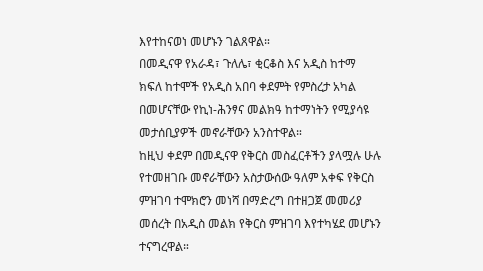እየተከናወነ መሆኑን ገልጸዋል።
በመዲናዋ የአራዳ፣ ጉለሌ፣ ቂርቆስ እና አዲስ ከተማ ክፍለ ከተሞች የአዲስ አበባ ቀደምት የምስረታ አካል በመሆናቸው የኪነ-ሕንፃና መልክዓ ከተማነትን የሚያሳዩ መታሰቢያዎች መኖራቸውን አንስተዋል።
ከዚህ ቀደም በመዲናዋ የቅርስ መስፈርቶችን ያላሟሉ ሁሉ የተመዘገቡ መኖራቸውን አስታውሰው ዓለም አቀፍ የቅርስ ምዝገባ ተሞክሮን መነሻ በማድረግ በተዘጋጀ መመሪያ መሰረት በአዲስ መልክ የቅርስ ምዝገባ እየተካሄደ መሆኑን ተናግረዋል።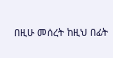በዚሁ መሰረት ከዚህ በፊት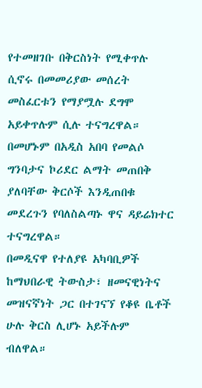የተመዘገቡ በቅርስነት የሚቀጥሉ ሲኖሩ በመመሪያው መሰረት መስፈርቱን የማያሟሉ ደግሞ አይቀጥሉም ሲሉ ተናግረዋል።
በመሆኑም በአዲስ አበባ የመልሶ ግንባታና ኮሪደር ልማት መጠበቅ ያለባቸው ቅርሶች እንዲጠበቁ መደረጉን የባለስልጣኑ ዋና ዳይሬክተር ተናግረዋል።
በመዲናዋ የተለያዩ አካባቢዎች ከማህበራዊ ትውስታ፣ ዘመናዊነትና መዝናኛነት ጋር በተገናኘ የቆዩ ቤቶች ሁሉ ቅርስ ሊሆኑ አይችሉም ብለዋል።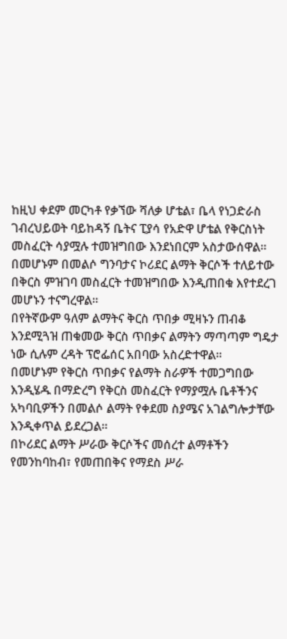ከዚህ ቀደም መርካቶ የቃኘው ሻለቃ ሆቴል፣ ቤላ የነጋድራስ ገብረህይወት ባይከዳኝ ቤትና ፒያሳ የአድዋ ሆቴል የቅርስነት መስፈርት ሳያሟሉ ተመዝግበው እንደነበርም አስታውሰዋል።
በመሆኑም በመልሶ ግንባታና ኮሪደር ልማት ቅርሶች ተለይተው በቅርስ ምዝገባ መስፈርት ተመዝግበው እንዲጠበቁ እየተደረገ መሆኑን ተናግረዋል።
በየትኛውም ዓለም ልማትና ቅርስ ጥበቃ ሚዛኑን ጠብቆ እንደሚጓዝ ጠቁመው ቅርስ ጥበቃና ልማትን ማጣጣም ግዴታ ነው ሲሉም ረዳት ፕሮፌሰር አበባው አስረድተዋል።
በመሆኑም የቅርስ ጥበቃና የልማት ስራዎች ተመጋግበው እንዲሄዱ በማድረግ የቅርስ መስፈርት የማያሟሉ ቤቶችንና አካባቢዎችን በመልሶ ልማት የቀደመ ስያሜና አገልግሎታቸው እንዲቀጥል ይደረጋል።
በኮሪደር ልማት ሥራው ቅርሶችና መሰረተ ልማቶችን የመንከባከብ፣ የመጠበቅና የማደስ ሥራ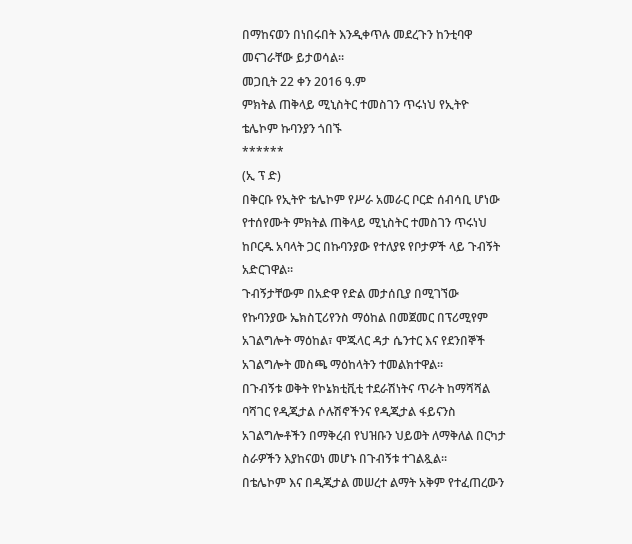በማከናወን በነበሩበት እንዲቀጥሉ መደረጉን ከንቲባዋ መናገራቸው ይታወሳል።
መጋቢት 22 ቀን 2016 ዓ.ም
ምክትል ጠቅላይ ሚኒስትር ተመስገን ጥሩነህ የኢትዮ ቴሌኮም ኩባንያን ጎበኙ
******
(ኢ ፕ ድ)
በቅርቡ የኢትዮ ቴሌኮም የሥራ አመራር ቦርድ ሰብሳቢ ሆነው የተሰየሙት ምክትል ጠቅላይ ሚኒስትር ተመስገን ጥሩነህ ከቦርዱ አባላት ጋር በኩባንያው የተለያዩ የቦታዎች ላይ ጉብኝት አድርገዋል።
ጉብኝታቸውም በአድዋ የድል መታሰቢያ በሚገኘው የኩባንያው ኤክስፒሪየንስ ማዕከል በመጀመር በፕሪሚየም አገልግሎት ማዕከል፣ ሞጁላር ዳታ ሴንተር እና የደንበኞች አገልግሎት መስጫ ማዕከላትን ተመልክተዋል።
በጉብኝቱ ወቅት የኮኔክቲቪቲ ተደራሽነትና ጥራት ከማሻሻል ባሻገር የዲጂታል ሶሉሽኖችንና የዲጂታል ፋይናንስ አገልግሎቶችን በማቅረብ የህዝቡን ህይወት ለማቅለል በርካታ ስራዎችን እያከናወነ መሆኑ በጉብኝቱ ተገልጿል፡፡
በቴሌኮም እና በዲጂታል መሠረተ ልማት አቅም የተፈጠረውን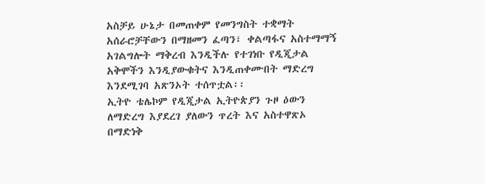አስቻይ ሁኔታ በመጠቀም የመንግስት ተቋማት አሰራሮቻቸውን በማዘመን ፈጣን፣ ቀልጣፋና አስተማማኝ አገልግሎት ማቅረብ እንዲችሉ የተገነቡ የዲጂታል አቅሞችን እንዲያውቁትና እንዲጠቀሙበት ማድረግ እንደሚገባ አጽንኦት ተሰጥቷል፡፡
ኢትዮ ቴሌኮም የዲጂታል ኢትዮጵያን ጉዞ ዕውን ለማድረግ እያደረገ ያለውን ጥረት እና አስተዋጽኦ በማድነቅ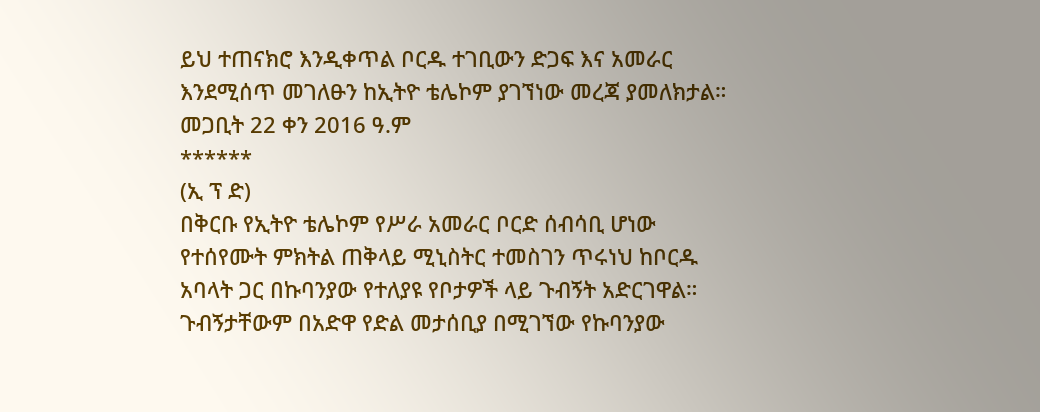ይህ ተጠናክሮ እንዲቀጥል ቦርዱ ተገቢውን ድጋፍ እና አመራር እንደሚሰጥ መገለፁን ከኢትዮ ቴሌኮም ያገኘነው መረጃ ያመለክታል።
መጋቢት 22 ቀን 2016 ዓ.ም
******
(ኢ ፕ ድ)
በቅርቡ የኢትዮ ቴሌኮም የሥራ አመራር ቦርድ ሰብሳቢ ሆነው የተሰየሙት ምክትል ጠቅላይ ሚኒስትር ተመስገን ጥሩነህ ከቦርዱ አባላት ጋር በኩባንያው የተለያዩ የቦታዎች ላይ ጉብኝት አድርገዋል።
ጉብኝታቸውም በአድዋ የድል መታሰቢያ በሚገኘው የኩባንያው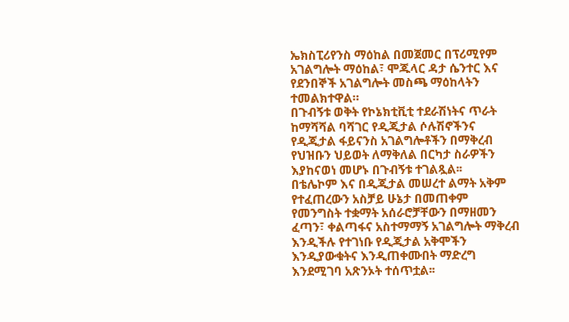ኤክስፒሪየንስ ማዕከል በመጀመር በፕሪሚየም አገልግሎት ማዕከል፣ ሞጁላር ዳታ ሴንተር እና የደንበኞች አገልግሎት መስጫ ማዕከላትን ተመልክተዋል።
በጉብኝቱ ወቅት የኮኔክቲቪቲ ተደራሽነትና ጥራት ከማሻሻል ባሻገር የዲጂታል ሶሉሽኖችንና የዲጂታል ፋይናንስ አገልግሎቶችን በማቅረብ የህዝቡን ህይወት ለማቅለል በርካታ ስራዎችን እያከናወነ መሆኑ በጉብኝቱ ተገልጿል፡፡
በቴሌኮም እና በዲጂታል መሠረተ ልማት አቅም የተፈጠረውን አስቻይ ሁኔታ በመጠቀም የመንግስት ተቋማት አሰራሮቻቸውን በማዘመን ፈጣን፣ ቀልጣፋና አስተማማኝ አገልግሎት ማቅረብ እንዲችሉ የተገነቡ የዲጂታል አቅሞችን እንዲያውቁትና እንዲጠቀሙበት ማድረግ እንደሚገባ አጽንኦት ተሰጥቷል፡፡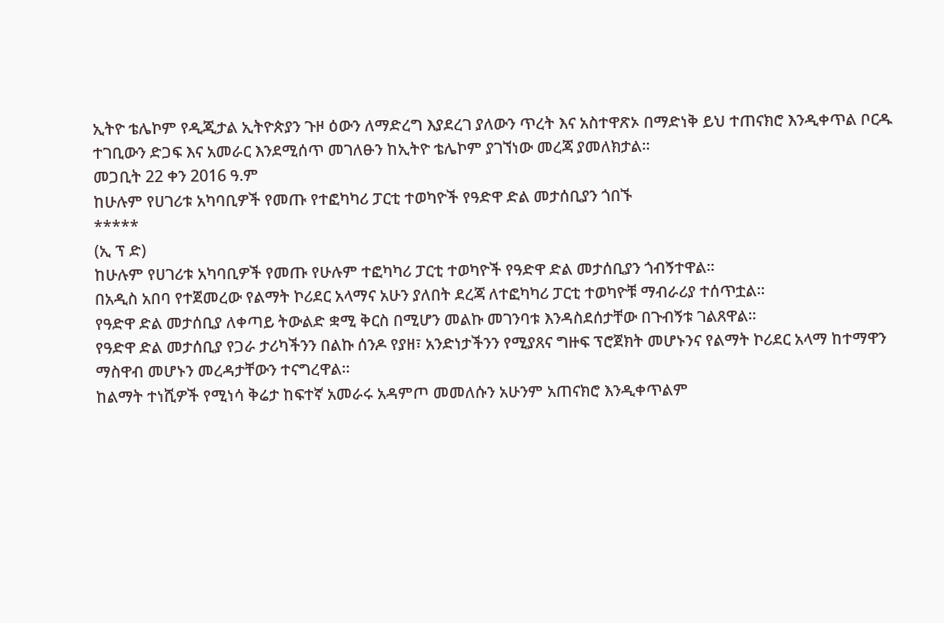ኢትዮ ቴሌኮም የዲጂታል ኢትዮጵያን ጉዞ ዕውን ለማድረግ እያደረገ ያለውን ጥረት እና አስተዋጽኦ በማድነቅ ይህ ተጠናክሮ እንዲቀጥል ቦርዱ ተገቢውን ድጋፍ እና አመራር እንደሚሰጥ መገለፁን ከኢትዮ ቴሌኮም ያገኘነው መረጃ ያመለክታል።
መጋቢት 22 ቀን 2016 ዓ.ም
ከሁሉም የሀገሪቱ አካባቢዎች የመጡ የተፎካካሪ ፓርቲ ተወካዮች የዓድዋ ድል መታሰቢያን ጎበኙ
*****
(ኢ ፕ ድ)
ከሁሉም የሀገሪቱ አካባቢዎች የመጡ የሁሉም ተፎካካሪ ፓርቲ ተወካዮች የዓድዋ ድል መታሰቢያን ጎብኝተዋል።
በአዲስ አበባ የተጀመረው የልማት ኮሪደር አላማና አሁን ያለበት ደረጃ ለተፎካካሪ ፓርቲ ተወካዮቹ ማብራሪያ ተሰጥቷል።
የዓድዋ ድል መታሰቢያ ለቀጣይ ትውልድ ቋሚ ቅርስ በሚሆን መልኩ መገንባቱ እንዳስደሰታቸው በጉብኝቱ ገልጸዋል።
የዓድዋ ድል መታሰቢያ የጋራ ታሪካችንን በልኩ ሰንዶ የያዘ፣ አንድነታችንን የሚያጸና ግዙፍ ፕሮጀክት መሆኑንና የልማት ኮሪደር አላማ ከተማዋን ማስዋብ መሆኑን መረዳታቸውን ተናግረዋል።
ከልማት ተነሺዎች የሚነሳ ቅሬታ ከፍተኛ አመራሩ አዳምጦ መመለሱን አሁንም አጠናክሮ እንዲቀጥልም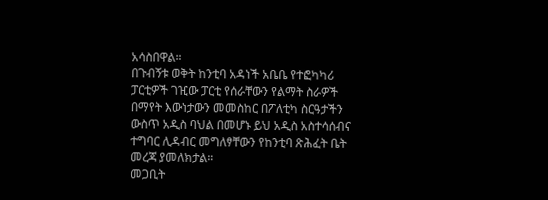አሳስበዋል።
በጉብኝቱ ወቅት ከንቲባ አዳነች አቤቤ የተፎካካሪ ፓርቲዎች ገዢው ፓርቲ የሰራቸውን የልማት ስራዎች በማየት እውነታውን መመስከር በፖለቲካ ስርዓታችን ውስጥ አዲስ ባህል በመሆኑ ይህ አዲስ አስተሳሰብና ተግባር ሊዳብር መግለፃቸውን የከንቲባ ጽሕፈት ቤት መረጃ ያመለክታል።
መጋቢት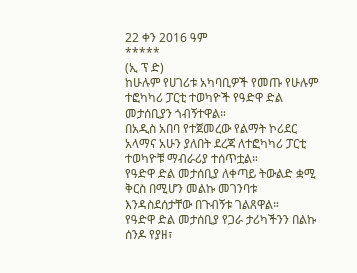22 ቀን 2016 ዓም
*****
(ኢ ፕ ድ)
ከሁሉም የሀገሪቱ አካባቢዎች የመጡ የሁሉም ተፎካካሪ ፓርቲ ተወካዮች የዓድዋ ድል መታሰቢያን ጎብኝተዋል።
በአዲስ አበባ የተጀመረው የልማት ኮሪደር አላማና አሁን ያለበት ደረጃ ለተፎካካሪ ፓርቲ ተወካዮቹ ማብራሪያ ተሰጥቷል።
የዓድዋ ድል መታሰቢያ ለቀጣይ ትውልድ ቋሚ ቅርስ በሚሆን መልኩ መገንባቱ እንዳስደሰታቸው በጉብኝቱ ገልጸዋል።
የዓድዋ ድል መታሰቢያ የጋራ ታሪካችንን በልኩ ሰንዶ የያዘ፣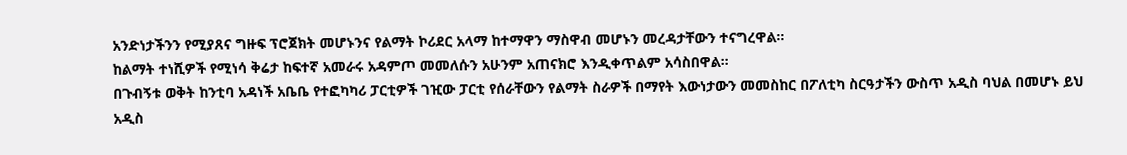አንድነታችንን የሚያጸና ግዙፍ ፕሮጀክት መሆኑንና የልማት ኮሪደር አላማ ከተማዋን ማስዋብ መሆኑን መረዳታቸውን ተናግረዋል።
ከልማት ተነሺዎች የሚነሳ ቅሬታ ከፍተኛ አመራሩ አዳምጦ መመለሱን አሁንም አጠናክሮ እንዲቀጥልም አሳስበዋል።
በጉብኝቱ ወቅት ከንቲባ አዳነች አቤቤ የተፎካካሪ ፓርቲዎች ገዢው ፓርቲ የሰራቸውን የልማት ስራዎች በማየት እውነታውን መመስከር በፖለቲካ ስርዓታችን ውስጥ አዲስ ባህል በመሆኑ ይህ አዲስ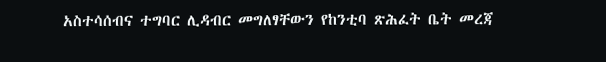አስተሳሰብና ተግባር ሊዳብር መግለፃቸውን የከንቲባ ጽሕፈት ቤት መረጃ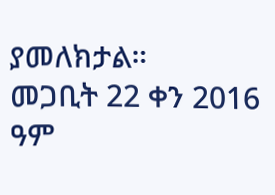ያመለክታል።
መጋቢት 22 ቀን 2016 ዓም